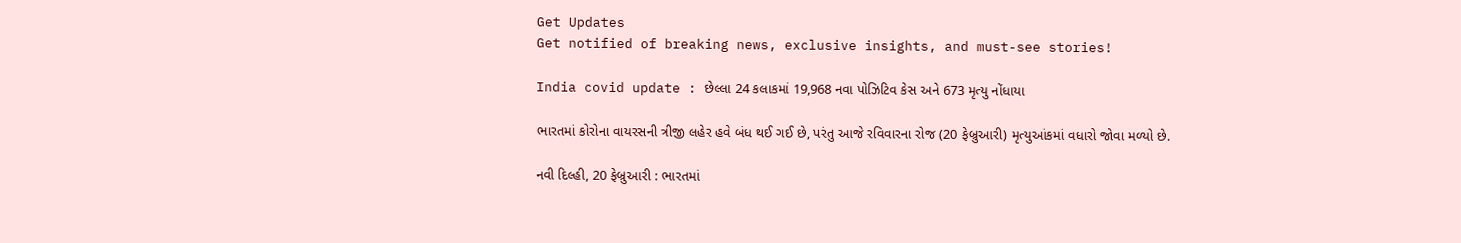Get Updates
Get notified of breaking news, exclusive insights, and must-see stories!

India covid update : છેલ્લા 24 કલાકમાં 19,968 નવા પોઝિટિવ કેસ અને 673 મૃત્યુ નોંધાયા

ભારતમાં કોરોના વાયરસની ત્રીજી લહેર હવે બંધ થઈ ગઈ છે, પરંતુ આજે રવિવારના રોજ (20 ફેબ્રુઆરી) મૃત્યુઆંકમાં વધારો જોવા મળ્યો છે.

નવી દિલ્હી, 20 ફેબ્રુઆરી : ભારતમાં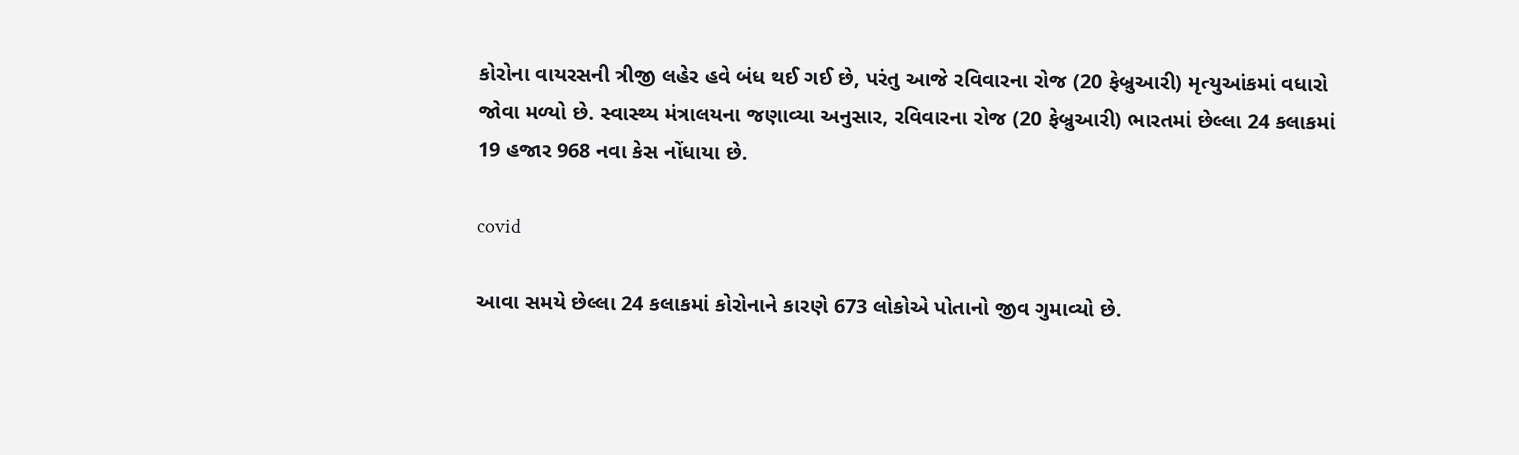કોરોના વાયરસની ત્રીજી લહેર હવે બંધ થઈ ગઈ છે, પરંતુ આજે રવિવારના રોજ (20 ફેબ્રુઆરી) મૃત્યુઆંકમાં વધારો જોવા મળ્યો છે. સ્વાસ્થ્ય મંત્રાલયના જણાવ્યા અનુસાર, રવિવારના રોજ (20 ફેબ્રુઆરી) ભારતમાં છેલ્લા 24 કલાકમાં 19 હજાર 968 નવા કેસ નોંધાયા છે.

covid

આવા સમયે છેલ્લા 24 કલાકમાં કોરોનાને કારણે 673 લોકોએ પોતાનો જીવ ગુમાવ્યો છે.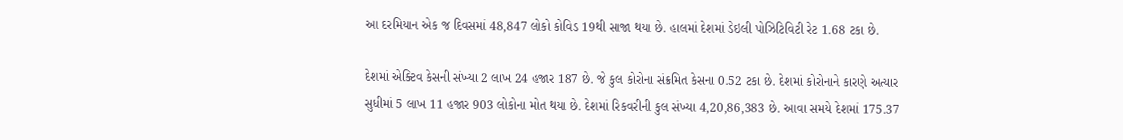આ દરમિયાન એક જ દિવસમાં 48,847 લોકો કોવિડ 19થી સાજા થયા છે. હાલમાં દેશમાં ડેઇલી પોઝિટિવિટી રેટ 1.68 ટકા છે.

દેશમાં એક્ટિવ કેસની સંખ્યા 2 લાખ 24 હજાર 187 છે. જે કુલ કોરોના સંક્રમિત કેસના 0.52 ટકા છે. દેશમાં કોરોનાને કારણે અત્યાર સુધીમાં 5 લાખ 11 હજાર 903 લોકોના મોત થયા છે. દેશમાં રિકવરીની કુલ સંખ્યા 4,20,86,383 છે. આવા સમયે દેશમાં 175.37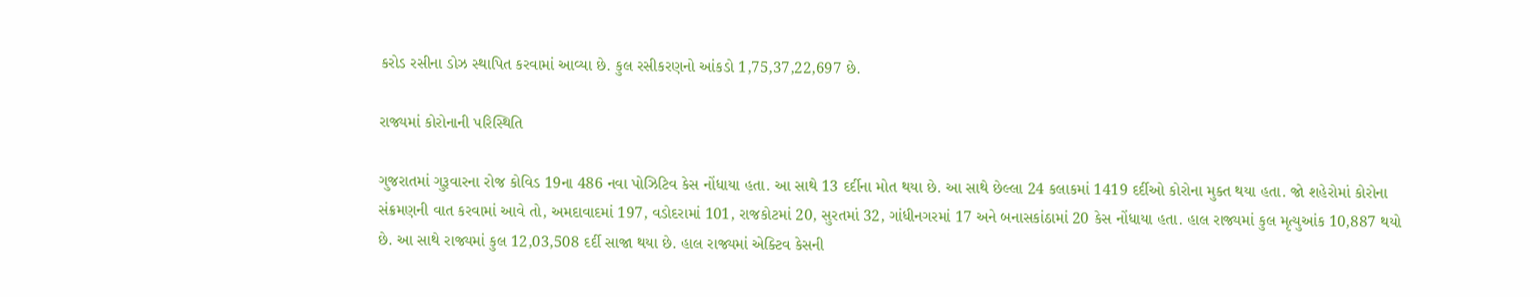કરોડ રસીના ડોઝ સ્થાપિત કરવામાં આવ્યા છે. કુલ રસીકરણનો આંકડો 1,75,37,22,697 છે.

રાજ્યમાં કોરોનાની પરિસ્થિતિ

ગુજરાતમાં ગુરૂવારના રોજ કોવિડ 19ના 486 નવા પોઝિટિવ કેસ નોંધાયા હતા. આ સાથે 13 દર્દીના મોત થયા છે. આ સાથે છેલ્લા 24 કલાકમાં 1419 દર્દીઓ કોરોના મુક્ત થયા હતા. જો શહેરોમાં કોરોના સંક્રમણની વાત કરવામાં આવે તો, અમદાવાદમાં 197, વડોદરામાં 101, રાજકોટમાં 20, સુરતમાં 32, ગાંધીનગરમાં 17 અને બનાસકાંઠામાં 20 કેસ નોંધાયા હતા. હાલ રાજ્યમાં કુલ મૃત્યુઆંક 10,887 થયો છે. આ સાથે રાજ્યમાં કુલ 12,03,508 દર્દી સાજા થયા છે. હાલ રાજ્યમાં એક્ટિવ કેસની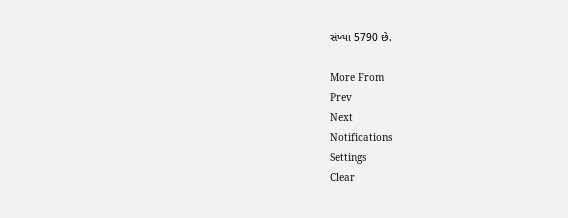સંખ્યા 5790 છે.

More From
Prev
Next
Notifications
Settings
Clear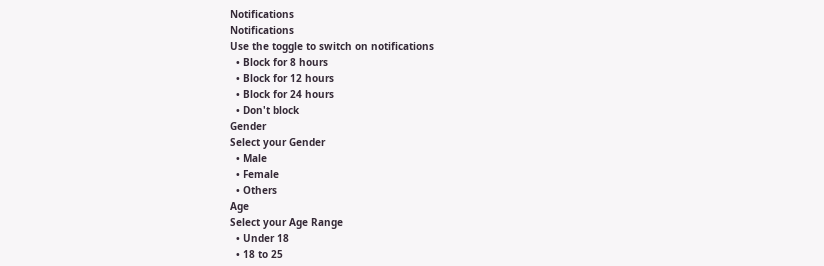Notifications
Notifications
Use the toggle to switch on notifications
  • Block for 8 hours
  • Block for 12 hours
  • Block for 24 hours
  • Don't block
Gender
Select your Gender
  • Male
  • Female
  • Others
Age
Select your Age Range
  • Under 18
  • 18 to 25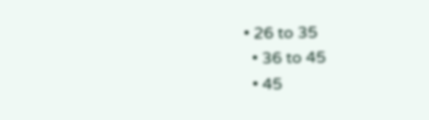• 26 to 35
  • 36 to 45
  • 45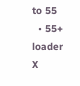to 55
  • 55+
loader
X